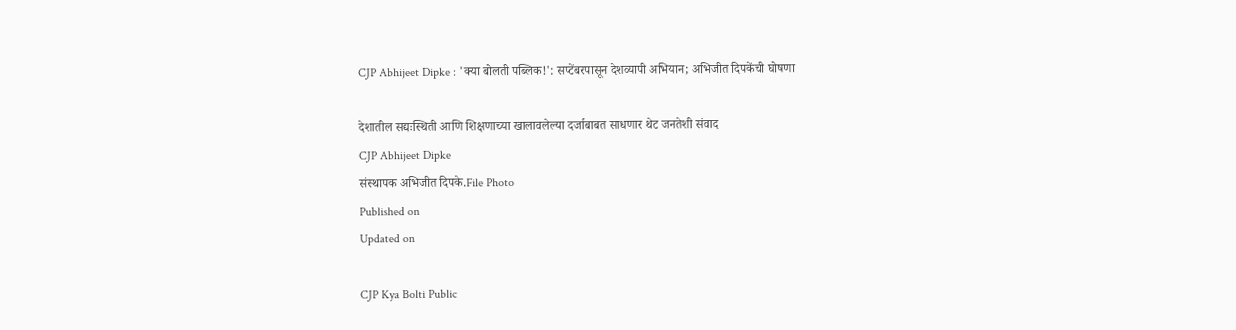CJP Abhijeet Dipke : 'क्या बोलती पब्लिक!': सप्टेंबरपासून देशव्यापी अभियान; अभिजीत दिपकेंची घोषणा

देशातील सद्यःस्थिती आणि शिक्षणाच्या खालावलेल्या दर्जाबाबत साधणार थेट जनतेशी संवाद
CJP Abhijeet Dipke
संस्थापक अभिजीत दिपके.File Photo
Published on
Updated on

CJP Kya Bolti Public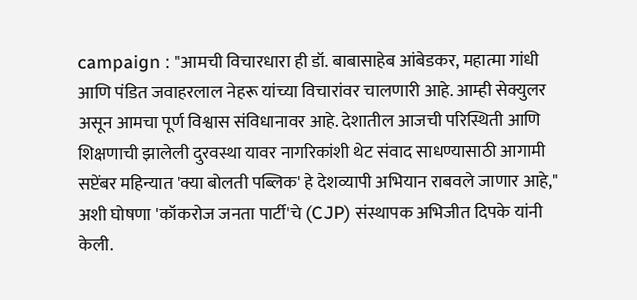campaign : "आमची विचारधारा ही डॉ. बाबासाहेब आंबेडकर, महात्मा गांधी आणि पंडित जवाहरलाल नेहरू यांच्या विचारांवर चालणारी आहे. आम्ही सेक्युलर असून आमचा पूर्ण विश्वास संविधानावर आहे. देशातील आजची परिस्थिती आणि शिक्षणाची झालेली दुरवस्था यावर नागरिकांशी थेट संवाद साधण्यासाठी आगामी सप्टेंबर महिन्यात 'क्या बोलती पब्लिक' हे देशव्यापी अभियान राबवले जाणार आहे," अशी घोषणा 'कॉकरोज जनता पार्टी'चे (CJP) संस्थापक अभिजीत दिपके यांनी केली.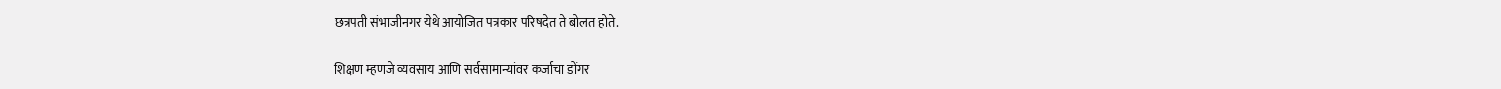छत्रपती संभाजीनगर येथे आयोजित पत्रकार परिषदेत ते बोलत होते.

शिक्षण म्हणजे व्यवसाय आणि सर्वसामान्यांवर कर्जाचा डोंगर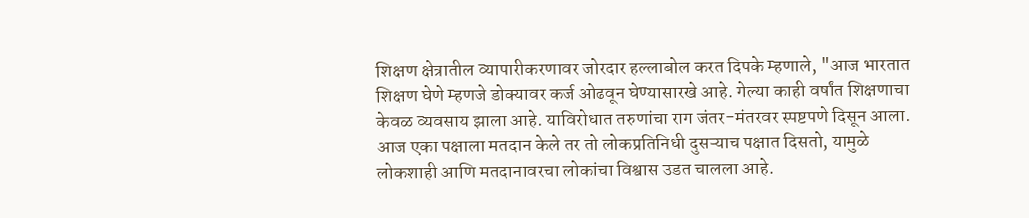शिक्षण क्षेत्रातील व्यापारीकरणावर जोरदार हल्लाबोल करत दिपके म्हणाले, "आज भारतात शिक्षण घेणे म्हणजे डोक्यावर कर्ज ओढवून घेण्यासारखे आहे. गेल्या काही वर्षांत शिक्षणाचा केवळ व्यवसाय झाला आहे. याविरोधात तरुणांचा राग जंतर-मंतरवर स्पष्टपणे दिसून आला. आज एका पक्षाला मतदान केले तर तो लोकप्रतिनिधी दुसऱ्याच पक्षात दिसतो, यामुळे लोकशाही आणि मतदानावरचा लोकांचा विश्वास उडत चालला आहे.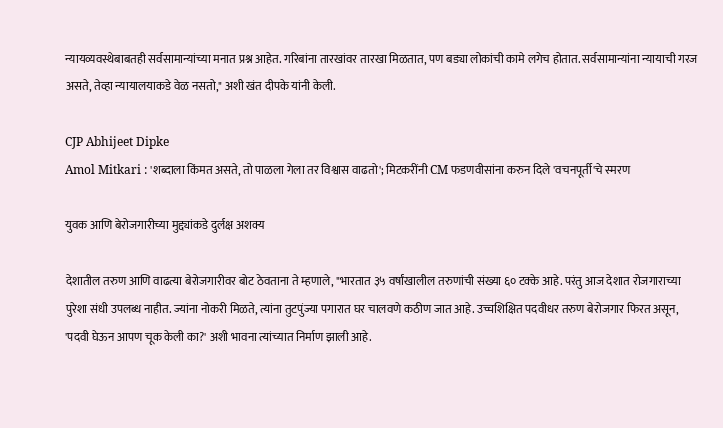न्यायव्यवस्थेबाबतही सर्वसामान्यांच्या मनात प्रश्न आहेत. गरिबांना तारखांवर तारखा मिळतात, पण बड्या लोकांची कामे लगेच होतात. सर्वसामान्यांना न्यायाची गरज असते, तेव्हा न्यायालयाकडे वेळ नसतो," अशी खंत दीपके यांनी केली.

CJP Abhijeet Dipke
Amol Mitkari : 'शब्दाला किंमत असते, तो पाळला गेला तर विश्वास वाढतो'; मिटकरींनी CM फडणवीसांना करुन दिले 'वचनपूर्ती'चे स्‍मरण

युवक आणि बेरोजगारीच्या मुद्द्यांकडे दुर्लक्ष अशक्य

देशातील तरुण आणि वाढत्या बेरोजगारीवर बोट ठेवताना ते म्हणाले, "भारतात ३५ वर्षांखालील तरुणांची संख्या ६० टक्के आहे. परंतु आज देशात रोजगाराच्या पुरेशा संधी उपलब्ध नाहीत. ज्यांना नोकरी मिळते, त्यांना तुटपुंज्या पगारात घर चालवणे कठीण जात आहे. उच्चशिक्षित पदवीधर तरुण बेरोजगार फिरत असून, 'पदवी घेऊन आपण चूक केली का?' अशी भावना त्यांच्यात निर्माण झाली आहे.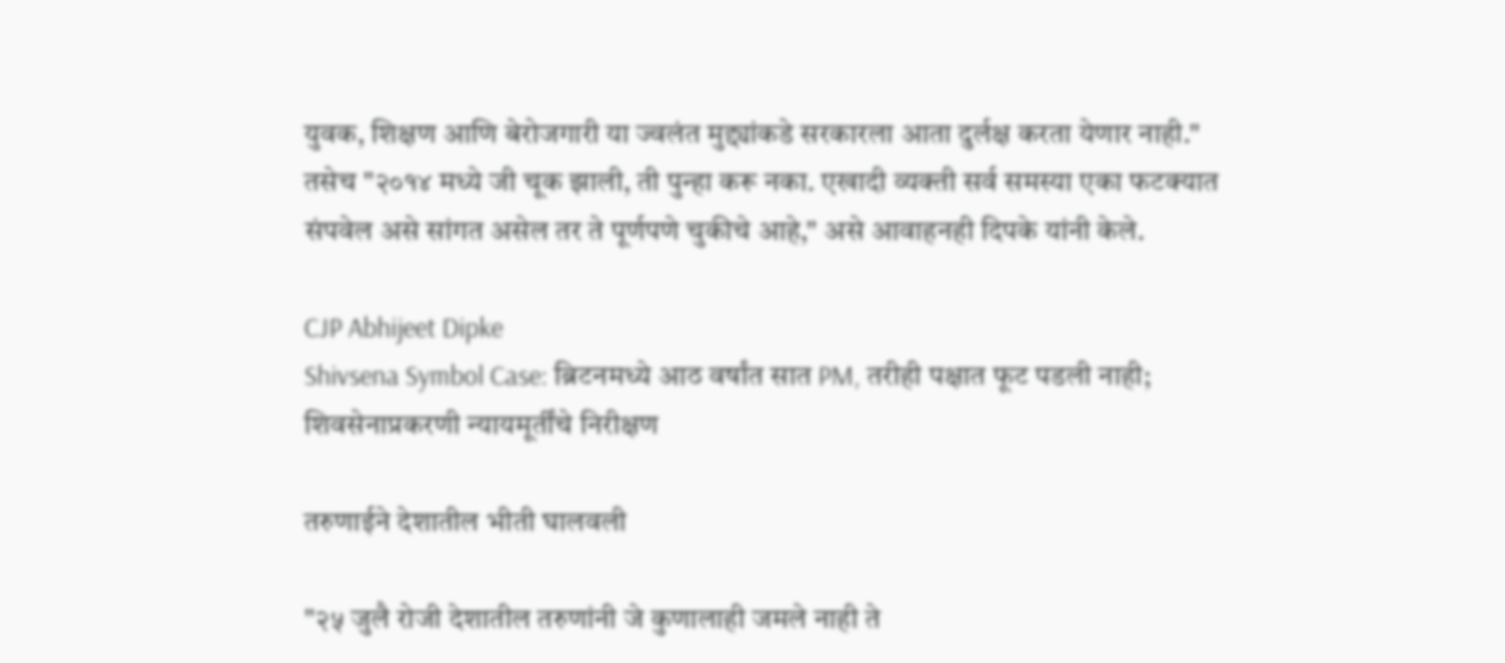युवक, शिक्षण आणि बेरोजगारी या ज्वलंत मुद्द्यांकडे सरकारला आता दुर्लक्ष करता येणार नाही." तसेच "२०१४ मध्ये जी चूक झाली, ती पुन्हा करू नका. एखादी व्यक्ती सर्व समस्या एका फटक्यात संपवेल असे सांगत असेल तर ते पूर्णपणे चुकीचे आहे," असे आवाहनही दिपके यांनी केले.

CJP Abhijeet Dipke
Shivsena Symbol Case: ब्रिटनमध्ये आठ वर्षांत सात PM, तरीही पक्षात फूट पडली नाही; शिवसेनाप्रकरणी न्यायमूर्तींचे निरीक्षण

तरुणाईने देशातील भीती घालवली

"२५ जुलै रोजी देशातील तरुणांनी जे कुणालाही जमले नाही ते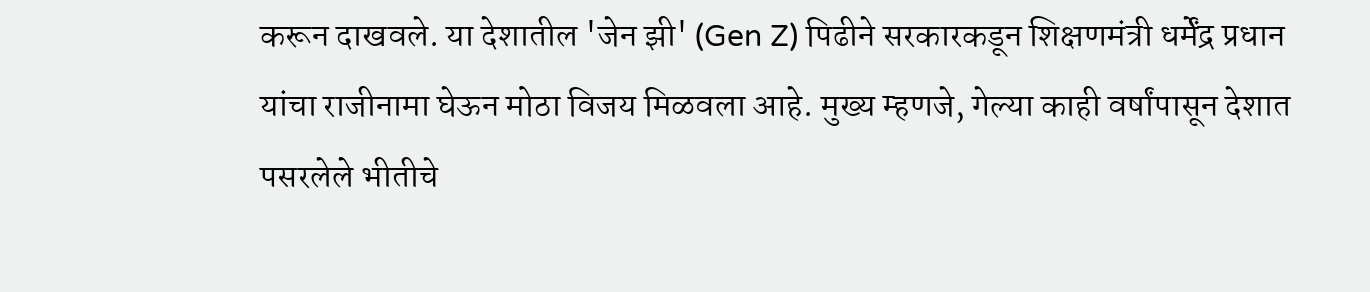करून दाखवले. या देशातील 'जेन झी' (Gen Z) पिढीने सरकारकडून शिक्षणमंत्री धर्मेंद्र प्रधान यांचा राजीनामा घेऊन मोठा विजय मिळवला आहे. मुख्य म्हणजे, गेल्या काही वर्षांपासून देशात पसरलेले भीतीचे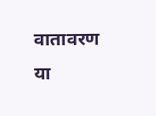वातावरण या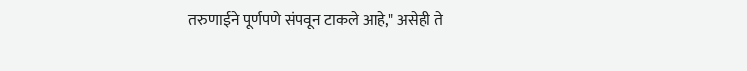तरुणाईने पूर्णपणे संपवून टाकले आहे," असेही ते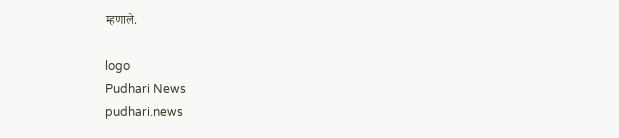म्‍हणाले.

logo
Pudhari News
pudhari.news